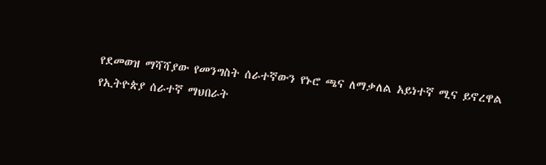የደመወዝ ማሻሻያው የመንግስት ሰራተኛውን የኑሮ ጫና ለማቃለል አይነተኛ ሚና ይኖረዋል
የኢትዮጵያ ሰራተኛ ማህበራት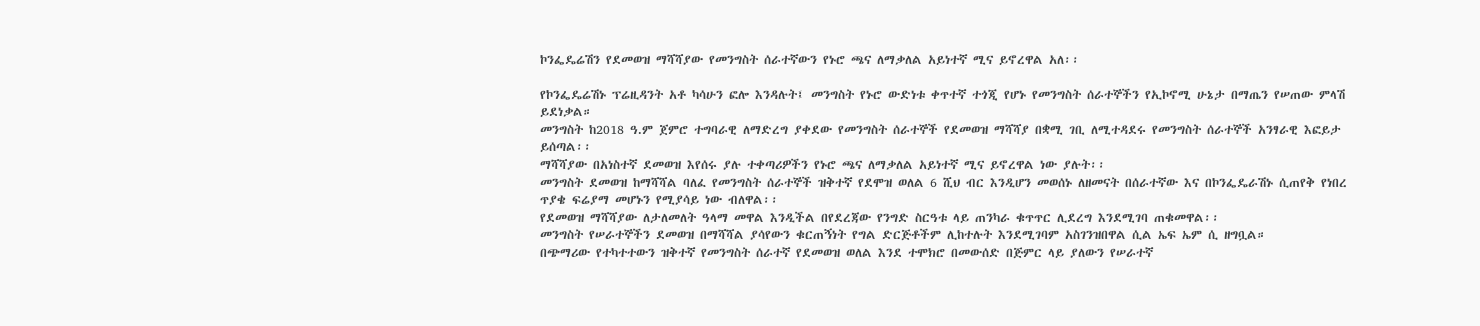ኮንፌዴሬሽን የደመወዝ ማሻሻያው የመንግስት ሰራተኛውን የኑሮ ጫና ለማቃለል አይነተኛ ሚና ይኖረዋል አለ፡፡

የኮንፌዴሬሽኑ ፕሬዚዳንት አቶ ካሳሁን ፎሎ እንዳሉት፤ መንግስት የኑሮ ውድነቱ ቀጥተኛ ተጎጂ የሆኑ የመንግስት ሰራተኞችን የኢኮኖሚ ሁኔታ በማጤን የሠጠው ምላሽ ይደነቃል።
መንግስት ከ2018 ዓ.ም ጀምሮ ተግባራዊ ለማድረግ ያቀደው የመንግስት ሰራተኞች የደመወዝ ማሻሻያ በቋሚ ገቢ ለሚተዳደሩ የመንግስት ሰራተኞች አንፃራዊ እፎይታ ይሰጣል፡፡
ማሻሻያው በአነስተኛ ደመወዝ እየሰሩ ያሉ ተቀጣሪዎችን የኑሮ ጫና ለማቃለል አይነተኛ ሚና ይኖረዋል ነው ያሉት፡፡
መንግስት ደመወዝ ከማሻሻል ባለፈ የመንግስት ሰራተኞች ዝቅተኛ የደሞዝ ወለል 6 ሺህ ብር እንዲሆን መወሰኑ ለዘመናት በሰራተኛው እና በኮንፌዴራሽኑ ሲጠየቅ የነበረ ጥያቄ ፍሬያማ መሆኑን የሚያሳይ ነው ብለዋል፡፡
የደመወዝ ማሻሻያው ለታለመለት ዓላማ መዋል እንዲችል በየደረጃው የንግድ ስርዓቱ ላይ ጠንካራ ቁጥጥር ሊደረግ እንደሚገባ ጠቁመዋል፡፡
መንግስት የሠራተኞችን ደመወዝ በማሻሻል ያሳየውን ቁርጠኝነት የግል ድርጅቶችም ሊከተሉት እንደሚገባም አስገንዝበዋል ሲል ኤፍ ኤም ሲ ዘግቧል።
በጭማሪው የተካተተውን ዝቅተኛ የመንግስት ሰራተኛ የደመወዝ ወለል እንደ ተሞክሮ በመውሰድ በጅምር ላይ ያለውን የሠራተኛ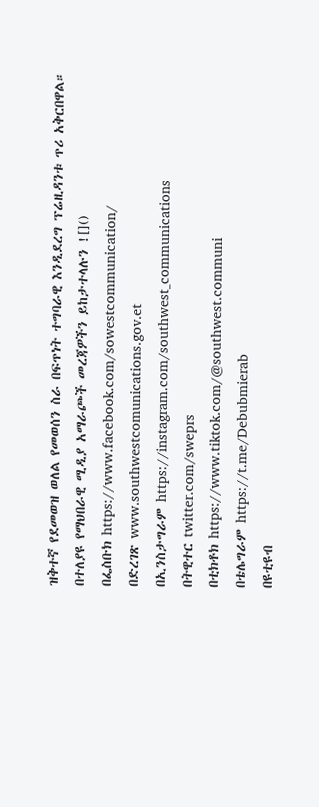ዝቅተኛ የደመወዝ ወለል የመወሰን ስራ በፍጥነት ተግባራዊ እንዲደረግ ፕሬዚዳንቱ ጥሪ አቅርበዋል።
በተለያዩ የማህበራዊ ሚዲያ አማራጮች መረጃዎችን ይከታተላሉን ![]()
በፌስቡክ https://www.facebook.com/sowestcommunication/
በድረገጽ www.southwestcomunications.gov.et
በኢንስታግራም https://instagram.com/southwest_communications
በትዊተር twitter.com/sweprs
በቲክቶክ https://www.tiktok.com/@southwest.communi
በቴሌግራም https://t.me/Debubmierab
በዩቲዩብ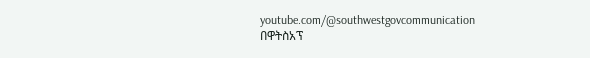youtube.com/@southwestgovcommunication
በዋትስአፕ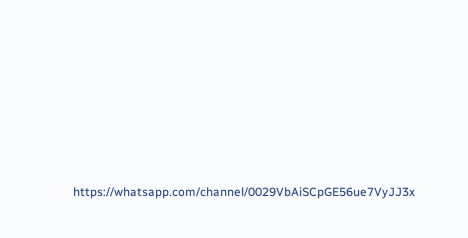https://whatsapp.com/channel/0029VbAiSCpGE56ue7VyJJ3x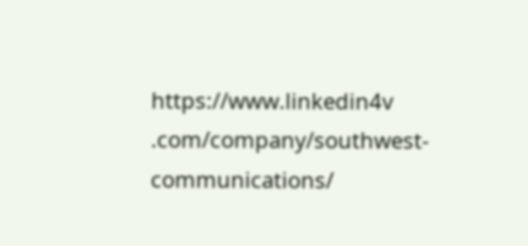https://www.linkedin4v .com/company/southwest-communications/